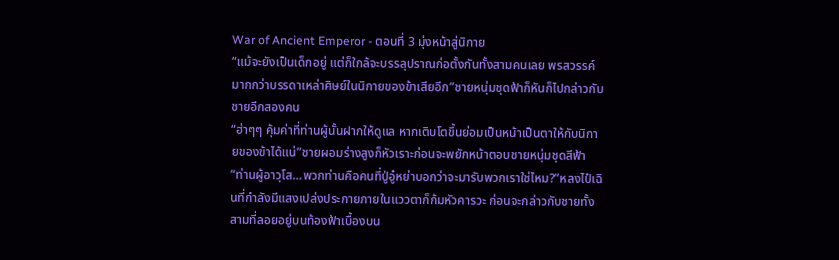War of Ancient Emperor - ตอนที่ 3 มุ่งหน้าสู่นิกาย
“แม้จะยังเป็นเด็กอยู่ แต่ก็ใกล้จะบรรลุปราณก่อตั้งกันทั้งสามคนเลย พรสวรรค์มากกว่าบรรดาเหล่าศิษย์ในนิกายของข้าเสียอีก”ชายหนุ่มชุดฟ้าก็หันก็ไปกล่าวกับชายอีกสองคน
“ฮ่าๆๆ คุ้มค่าที่ท่านผู้นั้นฝากให้ดูแล หากเติบโตขึ้นย่อมเป็นหน้าเป็นตาให้กับนิกายของข้าได้แน่”ชายผอมร่างสูงก็หัวเราะก่อนจะพยักหน้าตอบชายหนุ่มชุดสีฟ้า
“ท่านผู้อาวุโส…พวกท่านคือคนที่ปู่อู๋หย่าบอกว่าจะมารับพวกเราใช่ไหม?”หลงไป๋เฉินที่กำลังมีแสงเปล่งประกายภายในแววตาก็ก้มหัวคารวะ ก่อนจะกล่าวกับชายทั้งสามที่ลอยอยู่บนท้องฟ้าเบื้องบน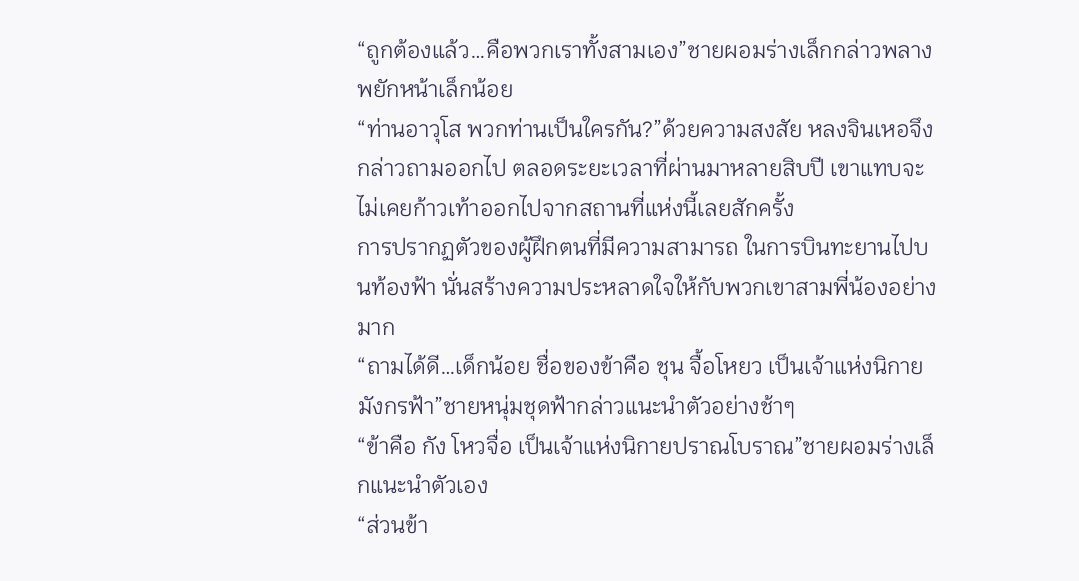“ถูกต้องแล้ว…คือพวกเราทั้งสามเอง”ชายผอมร่างเล็กกล่าวพลางพยักหน้าเล็กน้อย
“ท่านอาวุโส พวกท่านเป็นใครกัน?”ด้วยความสงสัย หลงจินเหอจึงกล่าวถามออกไป ตลอดระยะเวลาที่ผ่านมาหลายสิบปี เขาแทบจะไม่เคยก้าวเท้าออกไปจากสถานที่แห่งนี้เลยสักครั้ง
การปรากฏตัวของผู้ฝึกตนที่มีความสามารถ ในการบินทะยานไปบนท้องฟ้า นั่นสร้างความประหลาดใจให้กับพวกเขาสามพี่น้องอย่างมาก
“ถามได้ดี…เด็กน้อย ชื่อของข้าคือ ชุน จื้อโหยว เป็นเจ้าแห่งนิกายมังกรฟ้า”ชายหนุ่มชุดฟ้ากล่าวแนะนำตัวอย่างช้าๆ
“ข้าคือ กัง โหวจื่อ เป็นเจ้าแห่งนิกายปราณโบราณ”ชายผอมร่างเล็กแนะนำตัวเอง
“ส่วนข้า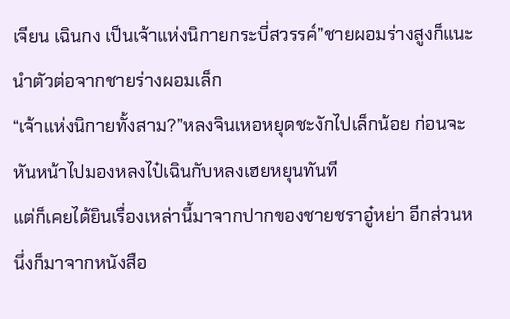เจียน เฉินกง เป็นเจ้าแห่งนิกายกระบี่สวรรค์”ชายผอมร่างสูงก็แนะนำตัวต่อจากชายร่างผอมเล็ก
“เจ้าแห่งนิกายทั้งสาม?”หลงจินเหอหยุดชะงักไปเล็กน้อย ก่อนจะหันหน้าไปมองหลงไป๋เฉินกับหลงเฮยหยุนทันที
แต่ก็เคยได้ยินเรื่องเหล่านี้มาจากปากของชายชราอู๋หย่า อีกส่วนหนึ่งก็มาจากหนังสือ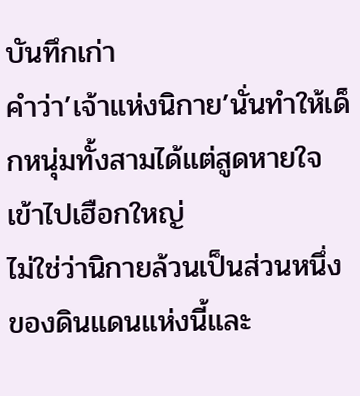บันทึกเก่า
คำว่า’เจ้าแห่งนิกาย’นั่นทำให้เด็กหนุ่มทั้งสามได้แต่สูดหายใจเข้าไปเฮือกใหญ่
ไม่ใช่ว่านิกายล้วนเป็นส่วนหนึ่งของดินแดนแห่งนี้และ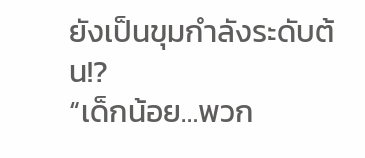ยังเป็นขุมกำลังระดับต้น!?
“เด็กน้อย…พวก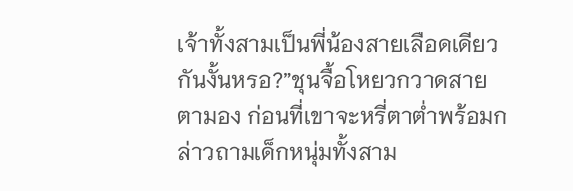เจ้าทั้งสามเป็นพี่น้องสายเลือดเดียวกันงั้นหรอ?”ชุนจื้อโหยวกวาดสายตามอง ก่อนที่เขาจะหรี่ตาต่ำพร้อมกล่าวถามเด็กหนุ่มทั้งสาม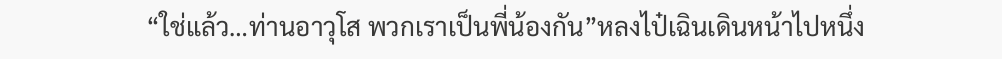“ใช่แล้ว…ท่านอาวุโส พวกเราเป็นพี่น้องกัน”หลงไป๋เฉินเดินหน้าไปหนึ่ง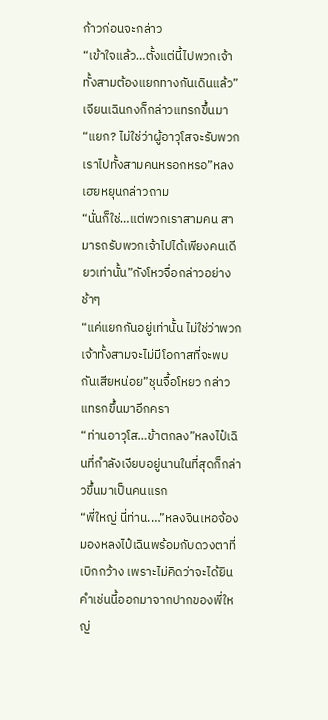ก้าวก่อนจะกล่าว
“เข้าใจแล้ว…ตั้งแต่นี้ไปพวกเจ้าทั้งสามต้องแยกทางกันเดินแล้ว”เจียนเฉินกงก็กล่าวแทรกขึ้นมา
“แยก? ไม่ใช่ว่าผู้อาวุโสจะรับพวกเราไปทั้งสามคนหรอกหรอ”หลงเฮยหยุนกล่าวถาม
“นั่นก็ใช่…แต่พวกเราสามคน สามารถรับพวกเจ้าไปได้เพียงคนเดียวเท่านั้น”กังโหวจื่อกล่าวอย่างช้าๆ
“แค่แยกกันอยู่เท่านั้น ไม่ใช่ว่าพวกเจ้าทั้งสามจะไม่มีโอกาสที่จะพบกันเสียหน่อย”ชุนจื้อโหยว กล่าวแทรกขึ้นมาอีกครา
“ท่านอาวุโส…ข้าตกลง”หลงไป๋เฉินที่กำลังเงียบอยู่นานในที่สุดก็กล่าวขึ้นมาเป็นคนแรก
“พี่ใหญ่ นี่ท่าน.…”หลงจินเหอจ้องมองหลงไป๋เฉินพร้อมกับดวงตาที่เบิกกว้าง เพราะไม่คิดว่าจะได้ยินคำเช่นนี้ออกมาจากปากของพี่ใหญ่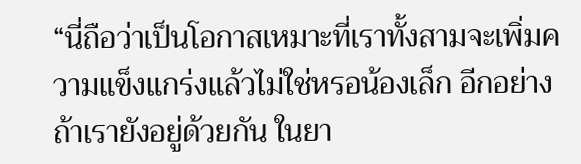“นี่ถือว่าเป็นโอกาสเหมาะที่เราทั้งสามจะเพิ่มความแข็งแกร่งแล้วไม่ใช่หรอน้องเล็ก อีกอย่างถ้าเรายังอยู่ด้วยกัน ในยา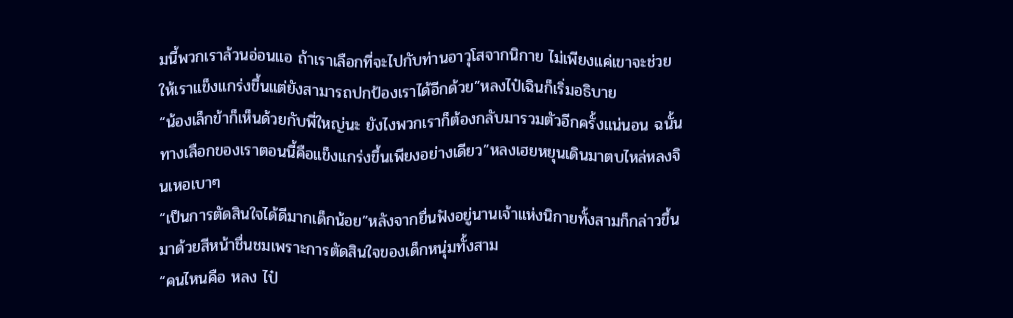มนี้พวกเราล้วนอ่อนแอ ถ้าเราเลือกที่จะไปกับท่านอาวุโสจากนิกาย ไม่เพียงแค่เขาจะช่วยให้เราแข็งแกร่งขึ้นแต่ยังสามารถปกป้องเราได้อีกด้วย”หลงไป๋เฉินก็เริ่มอธิบาย
“น้องเล็กข้าก็เห็นด้วยกับพี่ใหญ่นะ ยังไงพวกเราก็ต้องกลับมารวมตัวอีกครั้งแน่นอน ฉนั้นทางเลือกของเราตอนนี้คือแข็งแกร่งขึ้นเพียงอย่างเดียว”หลงเฮยหยุนเดินมาตบไหล่หลงจินเหอเบาๆ
“เป็นการตัดสินใจได้ดีมากเด็กน้อย”หลังจากยื่นฟังอยู่นานเจ้าแห่งนิกายทั้งสามก็กล่าวขึ้นมาด้วยสีหน้าชื่นชมเพราะการตัดสินใจของเด็กหนุ่มทั้งสาม
“คนไหนคือ หลง ไป๋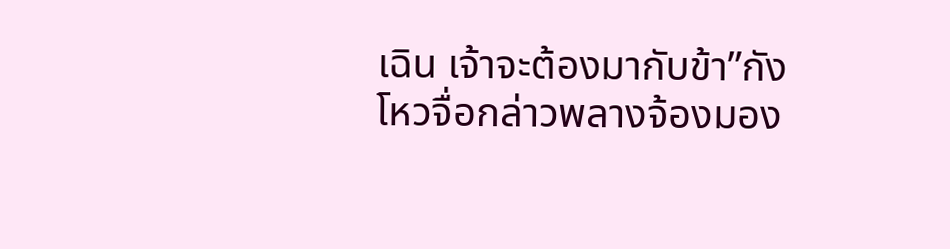เฉิน เจ้าจะต้องมากับข้า”กังโหวจื่อกล่าวพลางจ้องมอง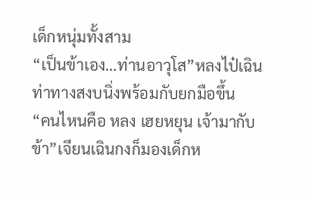เด็กหนุ่มทั้งสาม
“เป็นข้าเอง…ท่านอาวุโส”หลงไป๋เฉินท่าทางสงบนิ่งพร้อมกับยกมือขึ้น
“คนไหนคือ หลง เฮยหยุน เจ้ามากับข้า”เจียนเฉินกงก็มองเด็กห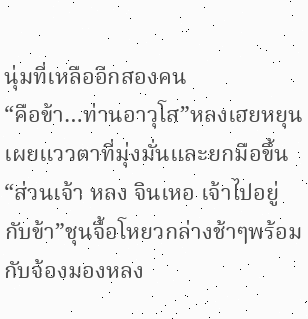นุ่มที่เหลืออีกสองคน
“คือข้า…ท่านอาวุโส”หลงเฮยหยุนเผยแววตาที่มุ่งมั่นและยกมือขึ้น
“ส่วนเจ้า หลง จินเหอ เจ้าไปอยู่กับข้า”ชุนจื้อโหยวกล่างช้าๆพร้อมกับจ้องมองหลง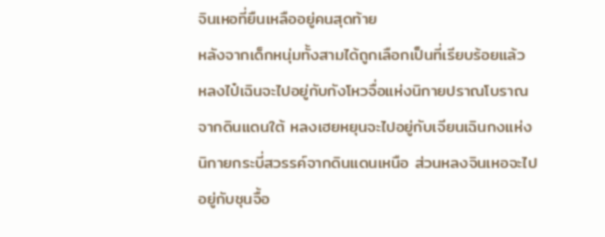จินเหอที่ยืนเหลืออยู่คนสุดท้าย
หลังจากเด็กหนุ่มทั้งสามได้ถูกเลือกเป็นที่เรียบร้อยแล้ว หลงไป๋เฉินจะไปอยู่กับกังโหวจื่อแห่งนิกายปราณโบราณจากดินแดนใต้ หลงเฮยหยุนจะไปอยู่กับเจียนเฉินกงแห่งนิกายกระบี่สวรรค์จากดินแดนเหนือ ส่วนหลงจินเหอจะไปอยู่กับชุนจื้อ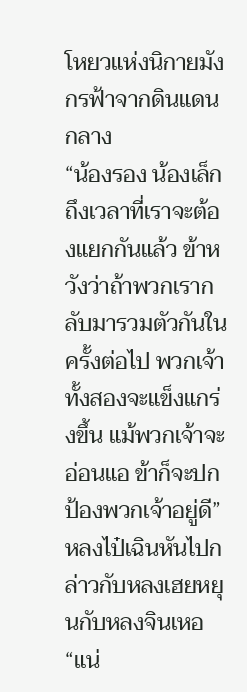โหยวแห่งนิกายมังกรฟ้าจากดินแดนกลาง
“น้องรอง น้องเล็ก ถึงเวลาที่เราจะต้องแยกกันแล้ว ข้าหวังว่าถ้าพวกเรากลับมารวมตัวกันในครั้งต่อไป พวกเจ้าทั้งสองจะแข็งแกร่งขึ้น แม้พวกเจ้าจะอ่อนแอ ข้าก็จะปกป้องพวกเจ้าอยู่ดี”หลงไป๋เฉินหันไปกล่าวกับหลงเฮยหยุนกับหลงจินเหอ
“แน่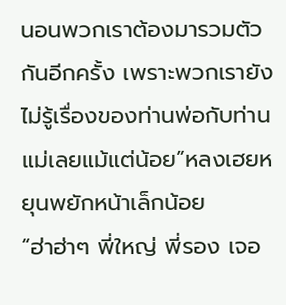นอนพวกเราต้องมารวมตัวกันอีกครั้ง เพราะพวกเรายังไม่รู้เรื่องของท่านพ่อกับท่านแม่เลยแม้แต่น้อย”หลงเฮยหยุนพยักหน้าเล็กน้อย
“ฮ่าฮ่าๆ พี่ใหญ่ พี่รอง เจอ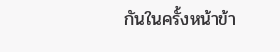กันในครั้งหน้าข้า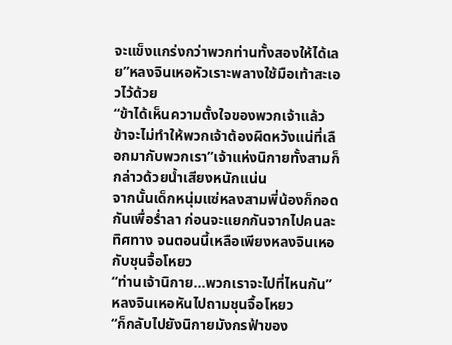จะแข็งแกร่งกว่าพวกท่านทั้งสองให้ได้เลย”หลงจินเหอหัวเราะพลางใช้มือเท้าสะเอวไว้ด้วย
“ข้าได้เห็นความตั้งใจของพวกเจ้าแล้ว ข้าจะไม่ทำให้พวกเจ้าต้องผิดหวังแน่ที่เลือกมากับพวกเรา”เจ้าแห่งนิกายทั้งสามก็กล่าวด้วยน้ำเสียงหนักแน่น
จากนั้นเด็กหนุ่มแซ่หลงสามพี่น้องก็กอดกันเพื่อร่ำลา ก่อนจะแยกกันจากไปคนละทิศทาง จนตอนนี้เหลือเพียงหลงจินเหอกับชุนจื้อโหยว
“ท่านเจ้านิกาย…พวกเราจะไปที่ไหนกัน”หลงจินเหอหันไปถามชุนจื้อโหยว
“ก็กลับไปยังนิกายมังกรฟ้าของ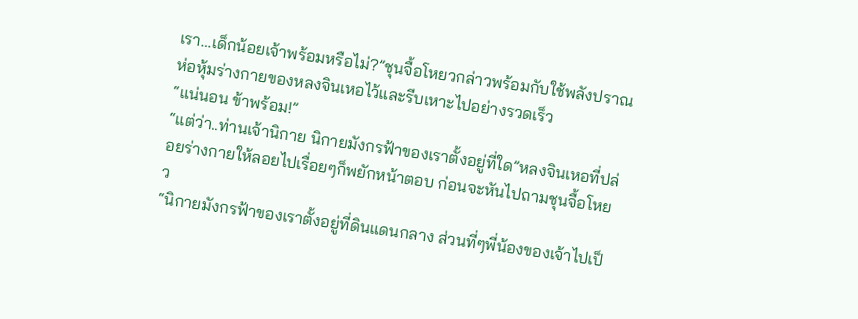เรา…เด็กน้อยเจ้าพร้อมหรือไม่?”ชุนจื้อโหยวกล่าวพร้อมกับใช้พลังปราณห่อหุ้มร่างกายของหลงจินเหอไว้และรีบเหาะไปอย่างรวดเร็ว
“แน่นอน ข้าพร้อม!”
“แต่ว่า..ท่านเจ้านิกาย นิกายมังกรฟ้าของเราตั้งอยู่ที่ใด”หลงจินเหอที่ปล่อยร่างกายให้ลอยไปเรื่อยๆก็พยักหน้าตอบ ก่อนจะหันไปถามชุนจื้อโหยว
“นิกายมังกรฟ้าของเราตั้งอยู่ที่ดินแดนกลาง ส่วนที่ๆพี่น้องของเจ้าไปเป็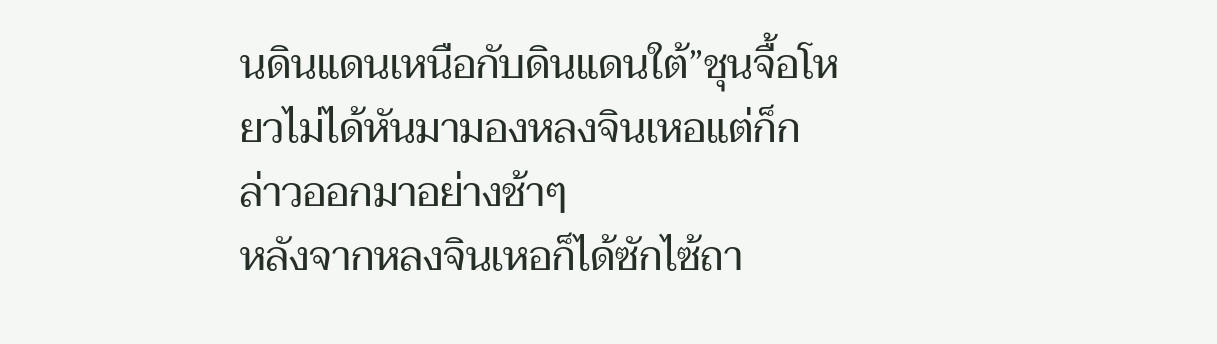นดินแดนเหนือกับดินแดนใต้”ชุนจื้อโหยวไม่ได้หันมามองหลงจินเหอแต่ก็กล่าวออกมาอย่างช้าๆ
หลังจากหลงจินเหอก็ได้ซักไซ้ถา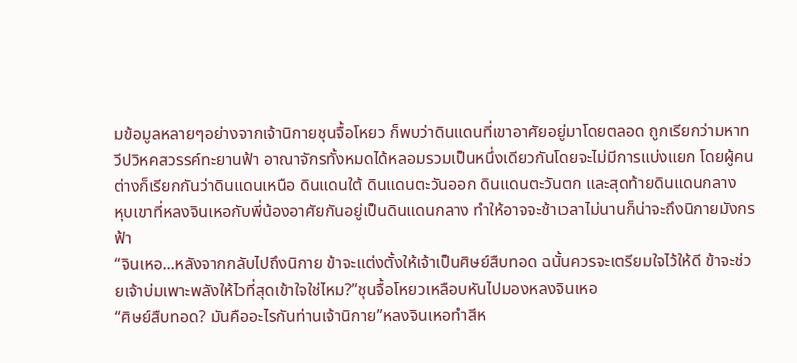มข้อมูลหลายๆอย่างจากเจ้านิกายชุนจื้อโหยว ก็พบว่าดินแดนที่เขาอาศัยอยู่มาโดยตลอด ถูกเรียกว่ามหาทวีปวิหคสวรรค์ทะยานฟ้า อาณาจักรทั้งหมดได้หลอมรวมเป็นหนึ่งเดียวกันโดยจะไม่มีการแบ่งแยก โดยผู้คนต่างก็เรียกกันว่าดินแดนเหนือ ดินแดนใต้ ดินแดนตะวันออก ดินแดนตะวันตก และสุดท้ายดินแดนกลาง
หุบเขาที่หลงจินเหอกับพี่น้องอาศัยกันอยู่เป็นดินแดนกลาง ทำให้อาจจะช้าเวลาไม่นานก็น่าจะถึงนิกายมังกรฟ้า
“จินเหอ...หลังจากกลับไปถึงนิกาย ข้าจะแต่งตั้งให้เจ้าเป็นศิษย์สืบทอด ฉนั้นควรจะเตรียมใจไว้ให้ดี ข้าจะช่วยเจ้าบ่มเพาะพลังให้ไวที่สุดเข้าใจใช่ไหม?”ชุนจื้อโหยวเหลือบหันไปมองหลงจินเหอ
“ศิษย์สืบทอด? มันคืออะไรกันท่านเจ้านิกาย”หลงจินเหอทำสีห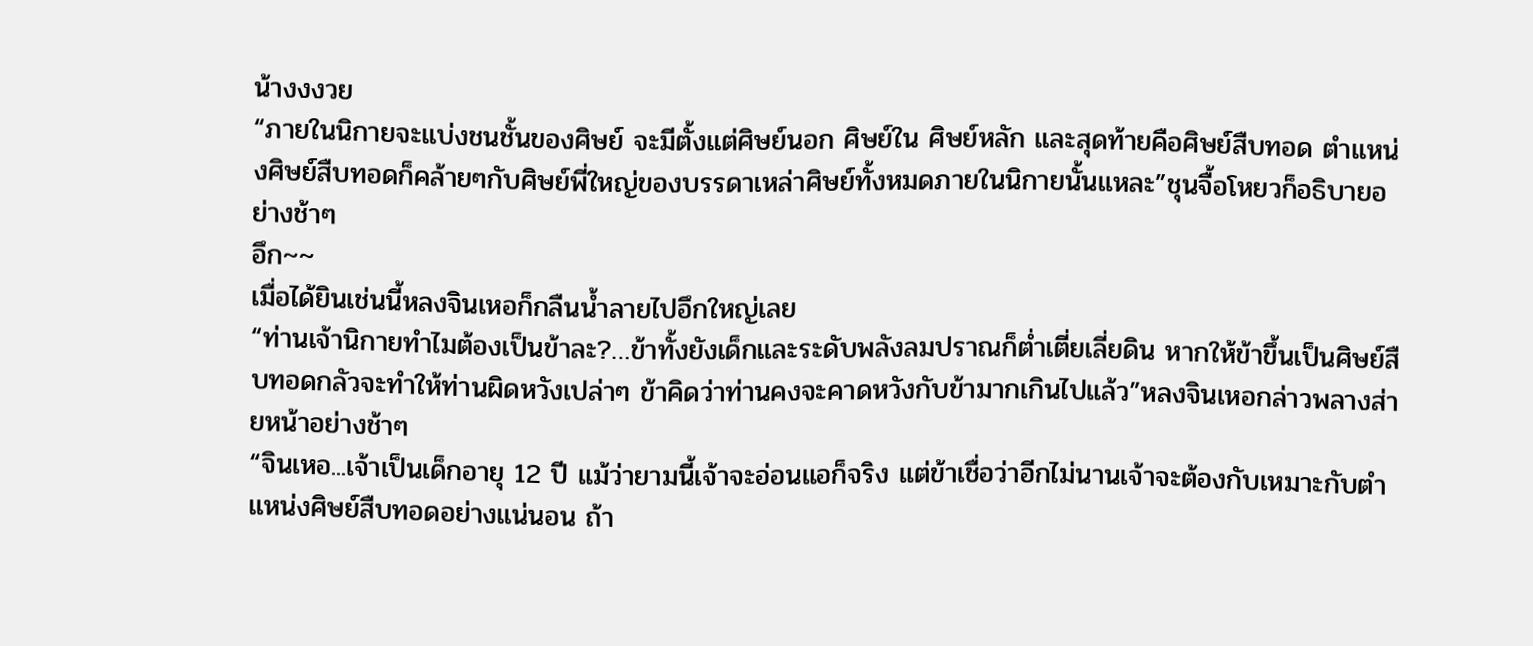น้างงงวย
“ภายในนิกายจะแบ่งชนชั้นของศิษย์ จะมีตั้งแต่ศิษย์นอก ศิษย์ใน ศิษย์หลัก และสุดท้ายคือศิษย์สืบทอด ตำแหน่งศิษย์สืบทอดก็คล้ายๆกับศิษย์พี่ใหญ่ของบรรดาเหล่าศิษย์ทั้งหมดภายในนิกายนั้นแหละ”ชุนจื้อโหยวก็อธิบายอย่างช้าๆ
อึก~~
เมื่อได้ยินเช่นนี้หลงจินเหอก็กลืนน้ำลายไปอึกใหญ่เลย
“ท่านเจ้านิกายทำไมต้องเป็นข้าละ?…ข้าทั้งยังเด็กและระดับพลังลมปราณก็ต่ำเตี่ยเลี่ยดิน หากให้ข้าขึ้นเป็นศิษย์สืบทอดกลัวจะทำให้ท่านผิดหวังเปล่าๆ ข้าคิดว่าท่านคงจะคาดหวังกับข้ามากเกินไปแล้ว”หลงจินเหอกล่าวพลางส่ายหน้าอย่างช้าๆ
“จินเหอ...เจ้าเป็นเด็กอายุ 12 ปี แม้ว่ายามนี้เจ้าจะอ่อนแอก็จริง แต่ข้าเชื่อว่าอีกไม่นานเจ้าจะต้องกับเหมาะกับตำแหน่งศิษย์สืบทอดอย่างแน่นอน ถ้า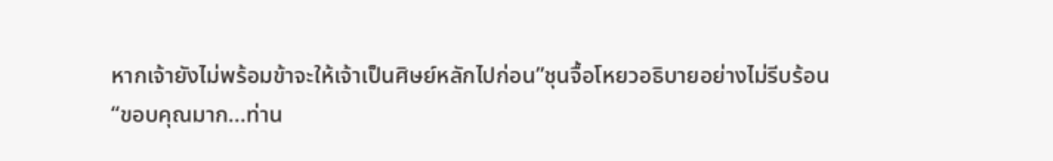หากเจ้ายังไม่พร้อมข้าจะให้เจ้าเป็นศิษย์หลักไปก่อน”ชุนจื้อโหยวอธิบายอย่างไม่รีบร้อน
“ขอบคุณมาก...ท่าน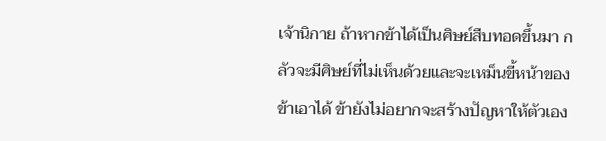เจ้านิกาย ถ้าหากข้าได้เป็นศิษย์สืบทอดขึ้นมา กลัวจะมีศิษย์ที่ไม่เห็นด้วยและจะเหม็นขี้หน้าของข้าเอาได้ ข้ายังไม่อยากจะสร้างปัญหาให้ตัวเอง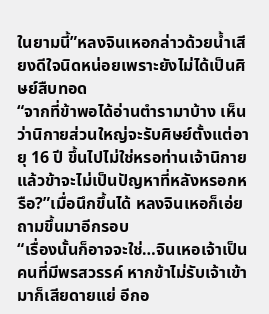ในยามนี้”หลงจินเหอกล่าวด้วยน้ำเสียงดีใจนิดหน่อยเพราะยังไม่ได้เป็นศิษย์สืบทอด
“จากที่ข้าพอได้อ่านตำรามาบ้าง เห็นว่านิกายส่วนใหญ่จะรับศิษย์ตั้งแต่อายุ 16 ปี ขึ้นไปไม่ใช่หรอท่านเจ้านิกาย แล้วข้าจะไม่เป็นปัญหาที่หลังหรอกหรือ?”เมื่อนึกขึ้นได้ หลงจินเหอก็เอ่ยถามขึ้นมาอีกรอบ
“เรื่องนั้นก็อาจจะใช่…จินเหอเจ้าเป็นคนที่มีพรสวรรค์ หากข้าไม่รับเจ้าเข้ามาก็เสียดายแย่ อีกอ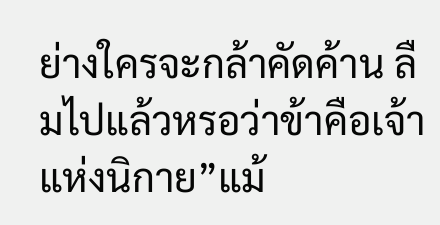ย่างใครจะกล้าคัดค้าน ลืมไปแล้วหรอว่าข้าคือเจ้าแห่งนิกาย”แม้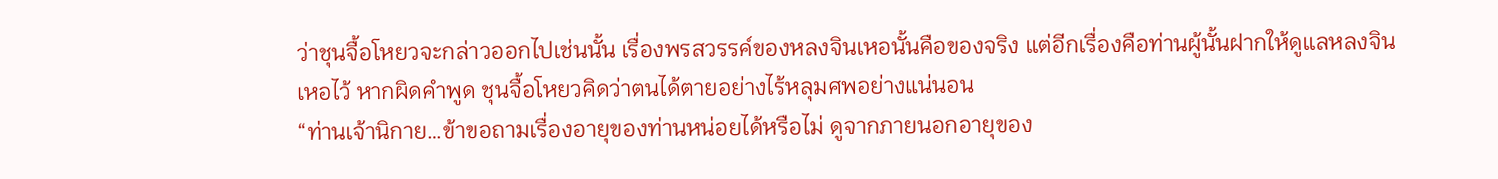ว่าชุนจื้อโหยวจะกล่าวออกไปเช่นนั้น เรื่องพรสวรรค์ของหลงจินเหอนั้นคือของจริง แต่อีกเรื่องคือท่านผู้นั้นฝากให้ดูแลหลงจินเหอไว้ หากผิดคำพูด ชุนจื้อโหยวคิดว่าตนได้ตายอย่างไร้หลุมศพอย่างแน่นอน
“ท่านเจ้านิกาย…ข้าขอถามเรื่องอายุของท่านหน่อยได้หรือไม่ ดูจากภายนอกอายุของ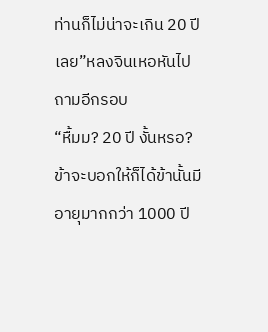ท่านก็ไม่น่าจะเกิน 20 ปีเลย”หลงจินเหอหันไปถามอีกรอบ
“หื้มม? 20 ปี งั้นหรอ? ข้าจะบอกให้ก็ได้ข้านั้นมีอายุมากกว่า 1000 ปี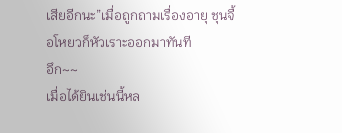เสียอีกนะ”เมื่อถูกถามเรื่องอายุ ชุนจื้อโหยวก็หัวเราะออกมาทันที
อึก~~
เมื่อได้ยินเช่นนี้หล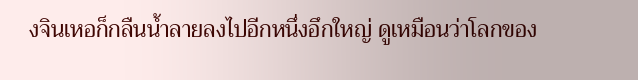งจินเหอก็กลืนน้ำลายลงไปอีกหนึ่งอึกใหญ่ ดูเหมือนว่าโลกของ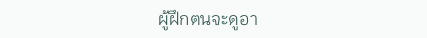ผู้ฝึกตนจะดูอา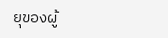ยุของผู้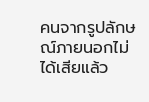คนจากรูปลักษณ์ภายนอกไม่ได้เสียแล้ว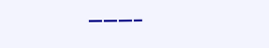———–